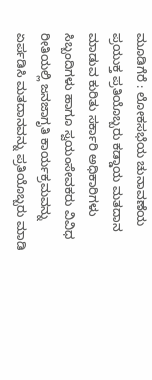ಮೂಡಿಗೆರೆ : ಲೋಕಸಭೆಯ ಚುನಾವಣೆಯ ಪ್ರಯುಕ್ತ ಪ್ರತಿಯೊಬ್ಬರು ಕಡ್ಡಾಯ ಮತದಾನ ಮಾಡುವ ಕುರಿತು ಸರ್ಕಾರಿ ಅಧಿಕಾರಿಗಳು ಸಿಬ್ಬಂದಿಗಳು ಹಾಗೂ ಸ್ವಯಂಸೇವಕರು ವಿವಿಧ ರೀತಿಯಲ್ಲಿ ಜನಜಾಗೃತಿ ಕಾರ್ಯಕ್ರಮವನ್ನು ಏರ್ಪಡಿಸಿ ಮತದಾನವನ್ನು ಪ್ರತಿಯೊಬ್ಬರು ಮಾಡಿ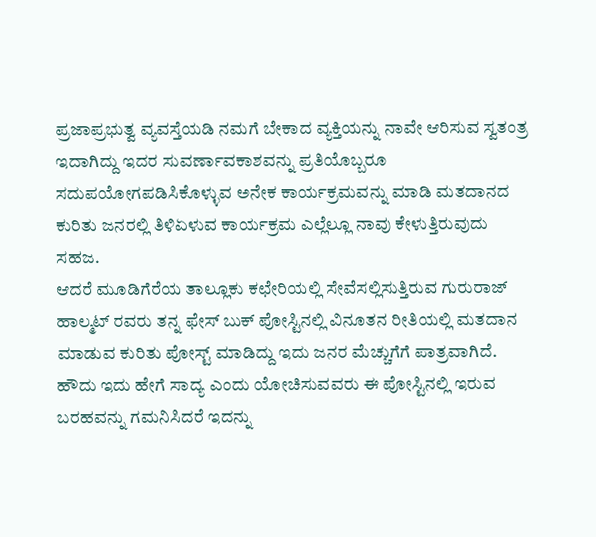ಪ್ರಜಾಪ್ರಭುತ್ವ ವ್ಯವಸ್ತೆಯಡಿ ನಮಗೆ ಬೇಕಾದ ವ್ಯಕ್ತಿಯನ್ನು ನಾವೇ ಆರಿಸುವ ಸ್ವತಂತ್ರ ಇದಾಗಿದ್ದು ಇದರ ಸುವರ್ಣಾವಕಾಶವನ್ನು ಪ್ರತಿಯೊಬ್ಬರೂ ಸದುಪಯೋಗಪಡಿಸಿಕೊಳ್ಳುವ ಅನೇಕ ಕಾರ್ಯಕ್ರಮವನ್ನು ಮಾಡಿ ಮತದಾನದ ಕುರಿತು ಜನರಲ್ಲಿ ತಿಳಿಏಳುವ ಕಾರ್ಯಕ್ರಮ ಎಲ್ಲೆಲ್ಲೂ ನಾವು ಕೇಳುತ್ತಿರುವುದು ಸಹಜ.
ಆದರೆ ಮೂಡಿಗೆರೆಯ ತಾಲ್ಲೂಕು ಕಛೇರಿಯಲ್ಲಿ ಸೇವೆಸಲ್ಲಿಸುತ್ತಿರುವ ಗುರುರಾಜ್ ಹಾಲ್ಮಟ್ ರವರು ತನ್ನ ಫೇಸ್ ಬುಕ್ ಪೋಸ್ಟಿನಲ್ಲಿ ವಿನೂತನ ರೀತಿಯಲ್ಲಿ ಮತದಾನ ಮಾಡುವ ಕುರಿತು ಪೋಸ್ಟ್ ಮಾಡಿದ್ದು ಇದು ಜನರ ಮೆಚ್ಚುಗೆಗೆ ಪಾತ್ರವಾಗಿದೆ. ಹೌದು ಇದು ಹೇಗೆ ಸಾದ್ಯ ಎಂದು ಯೋಚಿಸುವವರು ಈ ಪೋಸ್ಟಿನಲ್ಲಿ ಇರುವ ಬರಹವನ್ನು ಗಮನಿಸಿದರೆ ಇದನ್ನು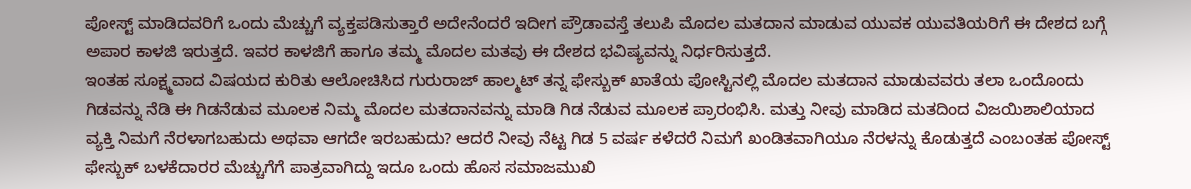ಪೋಸ್ಟ್ ಮಾಡಿದವರಿಗೆ ಒಂದು ಮೆಚ್ಚುಗೆ ವ್ಯಕ್ತಪಡಿಸುತ್ತಾರೆ ಅದೇನೆಂದರೆ ಇದೀಗ ಪ್ರೌಡಾವಸ್ತೆ ತಲುಪಿ ಮೊದಲ ಮತದಾನ ಮಾಡುವ ಯುವಕ ಯುವತಿಯರಿಗೆ ಈ ದೇಶದ ಬಗ್ಗೆ ಅಪಾರ ಕಾಳಜಿ ಇರುತ್ತದೆ. ಇವರ ಕಾಳಜಿಗೆ ಹಾಗೂ ತಮ್ಮ ಮೊದಲ ಮತವು ಈ ದೇಶದ ಭವಿಷ್ಯವನ್ನು ನಿರ್ಧರಿಸುತ್ತದೆ.
ಇಂತಹ ಸೂಕ್ಷ್ಮವಾದ ವಿಷಯದ ಕುರಿತು ಆಲೋಚಿಸಿದ ಗುರುರಾಜ್ ಹಾಲ್ಮಟ್ ತನ್ನ ಫೇಸ್ಬುಕ್ ಖಾತೆಯ ಪೋಸ್ಟಿನಲ್ಲಿ ಮೊದಲ ಮತದಾನ ಮಾಡುವವರು ತಲಾ ಒಂದೊಂದು ಗಿಡವನ್ನು ನೆಡಿ ಈ ಗಿಡನೆಡುವ ಮೂಲಕ ನಿಮ್ಮ ಮೊದಲ ಮತದಾನವನ್ನು ಮಾಡಿ ಗಿಡ ನೆಡುವ ಮೂಲಕ ಪ್ರಾರಂಭಿಸಿ. ಮತ್ತು ನೀವು ಮಾಡಿದ ಮತದಿಂದ ವಿಜಯಿಶಾಲಿಯಾದ ವ್ಯಕ್ತಿ ನಿಮಗೆ ನೆರಳಾಗಬಹುದು ಅಥವಾ ಆಗದೇ ಇರಬಹುದು? ಆದರೆ ನೀವು ನೆಟ್ಟ ಗಿಡ 5 ವರ್ಷ ಕಳೆದರೆ ನಿಮಗೆ ಖಂಡಿತವಾಗಿಯೂ ನೆರಳನ್ನು ಕೊಡುತ್ತದೆ ಎಂಬಂತಹ ಪೋಸ್ಟ್ ಫೇಸ್ಬುಕ್ ಬಳಕೆದಾರರ ಮೆಚ್ಚುಗೆಗೆ ಪಾತ್ರವಾಗಿದ್ದು ಇದೂ ಒಂದು ಹೊಸ ಸಮಾಜಮುಖಿ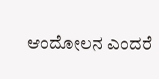ಆಂದೋಲನ ಎಂದರೆ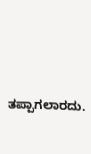ತಪ್ಪಾಗಲಾರದು.